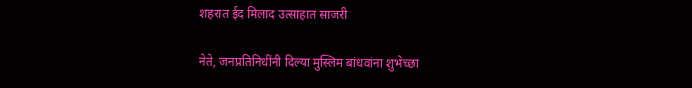शहरात ईद मिलाद उत्साहात साजरी

नेते, जनप्रतिनिधींनी दिल्या मुस्लिम बांधवांना शुभेच्छा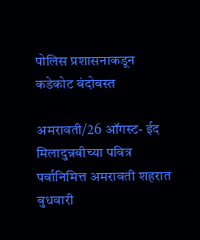पोलिस प्रशासनाकडून कडेकोट बंदोबस्त

अमरावती/26 ऑगस्ट- ईद मिलादुन्नबीच्या पवित्र पर्वानिमित्त अमरावती शहरात बुधवारी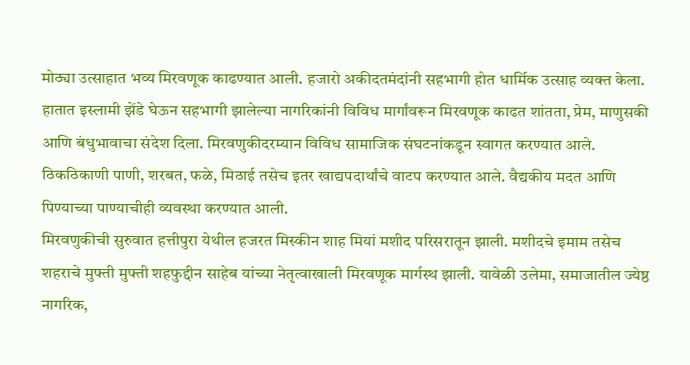मोठ्या उत्साहात भव्य मिरवणूक काढण्यात आली. हजारो अकीदतमंदांनी सहभागी होत धार्मिक उत्साह व्यक्त केला. हातात इस्लामी झेंडे घेऊन सहभागी झालेल्या नागरिकांनी विविध मार्गांवरून मिरवणूक काढत शांतता, प्रेम, माणुसकी आणि बंधुभावाचा संदेश दिला. मिरवणुकीदरम्यान विविध सामाजिक संघटनांकडून स्वागत करण्यात आले. ठिकठिकाणी पाणी, शरबत, फळे, मिठाई तसेच इतर खाद्यपदार्थांचे वाटप करण्यात आले. वैद्यकीय मदत आणि पिण्याच्या पाण्याचीही व्यवस्था करण्यात आली.
मिरवणुकीची सुरुवात हत्तीपुरा येथील हजरत मिस्कीन शाह मियां मशीद परिसरातून झाली. मशीदचे इमाम तसेच शहराचे मुफ्ती मुफ्ती शहफुद्दीन साहेब यांच्या नेतृत्वाखाली मिरवणूक मार्गस्थ झाली. यावेळी उलेमा, समाजातील ज्येष्ठ नागरिक,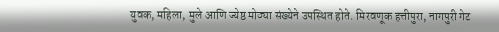युवक, महिला, मुले आणि ज्येष्ठ मोठ्या संख्येने उपस्थित होते. मिरवणूक हत्तीपुरा, नागपुरी गेट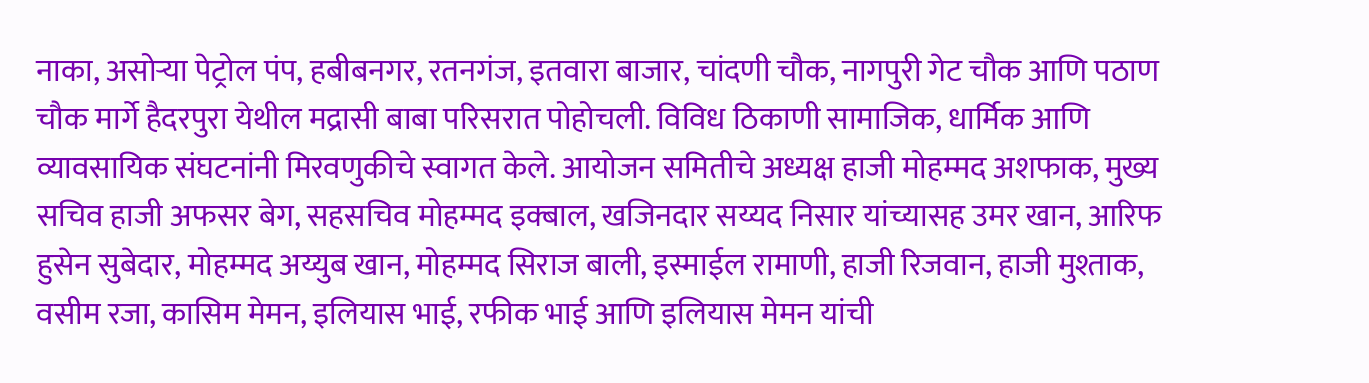नाका, असोर्‍या पेट्रोल पंप, हबीबनगर, रतनगंज, इतवारा बाजार, चांदणी चौक, नागपुरी गेट चौक आणि पठाण चौक मार्गे हैदरपुरा येथील मद्रासी बाबा परिसरात पोहोचली. विविध ठिकाणी सामाजिक, धार्मिक आणि व्यावसायिक संघटनांनी मिरवणुकीचे स्वागत केले. आयोजन समितीचे अध्यक्ष हाजी मोहम्मद अशफाक, मुख्य सचिव हाजी अफसर बेग, सहसचिव मोहम्मद इक्बाल, खजिनदार सय्यद निसार यांच्यासह उमर खान, आरिफ हुसेन सुबेदार, मोहम्मद अय्युब खान, मोहम्मद सिराज बाली, इस्माईल रामाणी, हाजी रिजवान, हाजी मुश्ताक, वसीम रजा, कासिम मेमन, इलियास भाई, रफीक भाई आणि इलियास मेमन यांची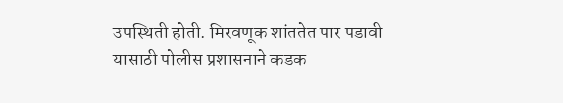उपस्थिती होती. मिरवणूक शांततेत पार पडावी यासाठी पोलीस प्रशासनाने कडक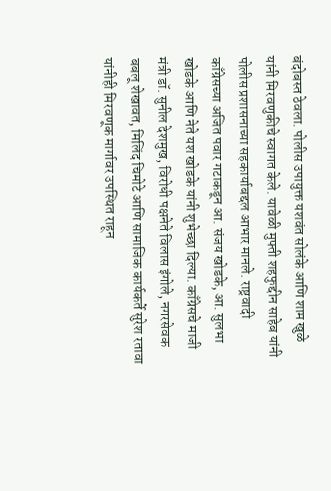बंदोबस्त ठेवला. पोलीस उपायुक्त यशवंत सोलंके आणि शाम खुळे यांनी मिरवणुकीचे स्वागत केले. यावेळी मुफ्ती शहफुद्दीन साहेब यांनी पोलीस प्रशासनाच्या सहकार्याबद्दल आभार मानले. राष्ट्रवादी काँग्रेसच्या अजित पवार गटाकडून आ. संजय खोडके, आ. सुलभा खोडके आणि नेते यश खोडके यांनी शुभेच्छा दिल्या. काँग्रेसचे माजी मंत्री डॉ. सुनील देशमुख, विरोधी पक्षनेते विलास इंगोले, नगरसेवक बबलू शेखावत, मिलिंद चिमोटे आणि सामाजिक कार्यकर्ते सुरेश रतावा यांनीही मिरवणूक मार्गावर उपस्थित राहून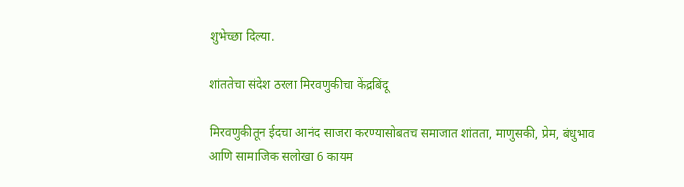शुभेच्छा दिल्या.

शांततेचा संदेश ठरला मिरवणुकीचा केंद्रबिंदू

मिरवणुकीतून ईदचा आनंद साजरा करण्यासोबतच समाजात शांतता, माणुसकी, प्रेम, बंधुभाव आणि सामाजिक सलोखा 6 कायम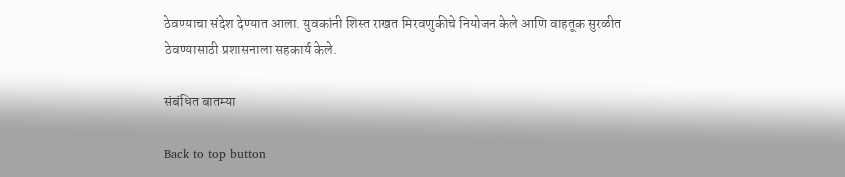ठेवण्याचा संदेश देण्यात आला. युवकांनी शिस्त राखत मिरवणुकीचे नियोजन केले आणि वाहतूक सुरळीत ठेवण्यासाठी प्रशासनाला सहकार्य केले.

संबंधित बातम्या

Back to top button